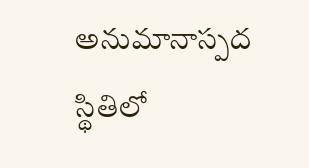అనుమానాస్పద స్థితిలో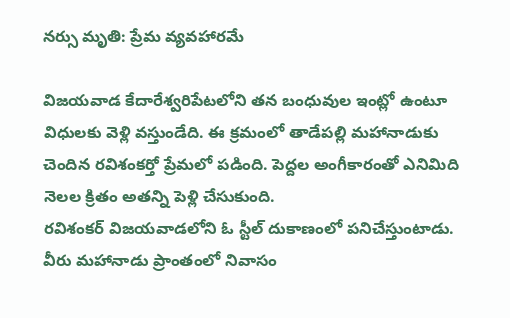నర్సు మృతి: ప్రేమ వ్యవహారమే

విజయవాడ కేదారేశ్వరిపేటలోని తన బంధువుల ఇంట్లో ఉంటూ విధులకు వెళ్లి వస్తుండేది. ఈ క్రమంలో తాడేపల్లి మహానాడుకు చెందిన రవిశంకర్తో ప్రేమలో పడింది. పెద్దల అంగీకారంతో ఎనిమిది నెలల క్రితం అతన్ని పెళ్లి చేసుకుంది.
రవిశంకర్ విజయవాడలోని ఓ స్టీల్ దుకాణంలో పనిచేస్తుంటాడు. వీరు మహానాడు ప్రాంతంలో నివాసం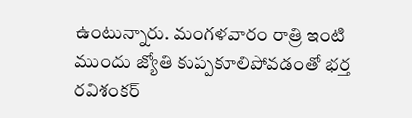ఉంటున్నారు. మంగళవారం రాత్రి ఇంటి ముందు జ్యోతి కుప్పకూలిపోవడంతో భర్త రవిశంకర్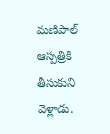మణిపాల్ ఆస్పత్రికి తీసుకుని వెళ్లాడు.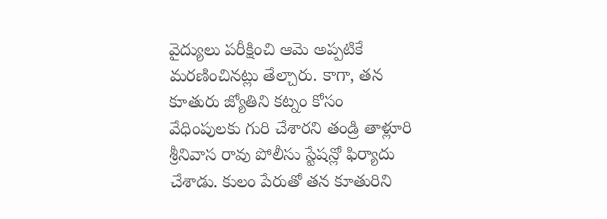వైద్యులు పరీక్షించి ఆమె అప్పటికే మరణించినట్లు తేల్చారు. కాగా, తన కూతురు జ్యోతిని కట్నం కోసం వేధింపులకు గురి చేశారని తండ్రి తాళ్లూరి శ్రీనివాస రావు పోలీసు స్టేషన్లో ఫిర్యాదు చేశాడు. కులం పేరుతో తన కూతురిని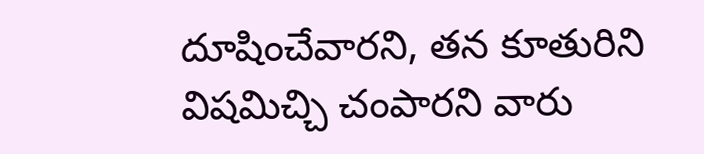దూషించేవారని, తన కూతురిని విషమిచ్చి చంపారని వారు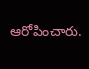ఆరోపించారు.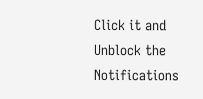Click it and Unblock the Notifications